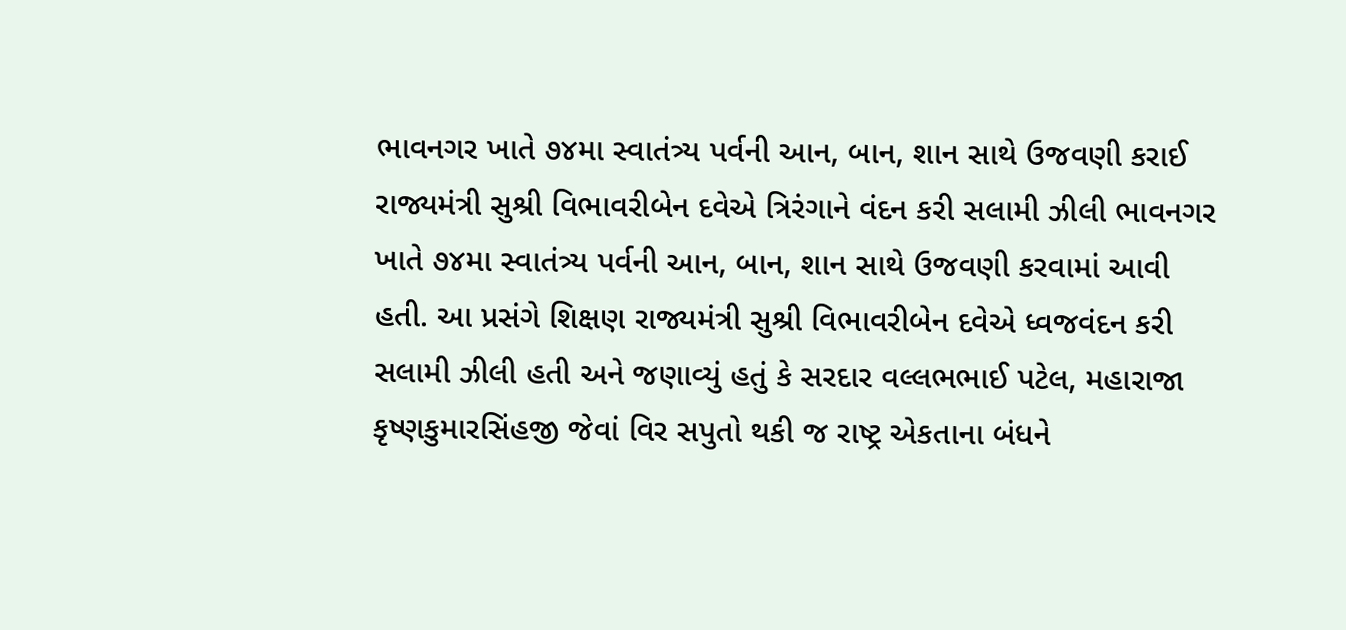ભાવનગર ખાતે ૭૪મા સ્વાતંત્ર્ય પર્વની આન, બાન, શાન સાથે ઉજવણી કરાઈ
રાજ્યમંત્રી સુશ્રી વિભાવરીબેન દવેએ ત્રિરંગાને વંદન કરી સલામી ઝીલી ભાવનગર ખાતે ૭૪મા સ્વાતંત્ર્ય પર્વની આન, બાન, શાન સાથે ઉજવણી કરવામાં આવી હતી. આ પ્રસંગે શિક્ષણ રાજ્યમંત્રી સુશ્રી વિભાવરીબેન દવેએ ધ્વજવંદન કરી સલામી ઝીલી હતી અને જણાવ્યું હતું કે સરદાર વલ્લભભાઈ પટેલ, મહારાજા કૃષ્ણકુમારસિંહજી જેવાં વિર સપુતો થકી જ રાષ્ટ્ર એકતાના બંધને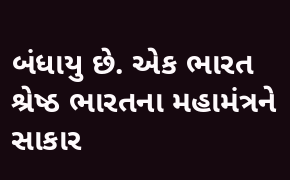બંધાયુ છે. એક ભારત શ્રેષ્ઠ ભારતના મહામંત્રને સાકાર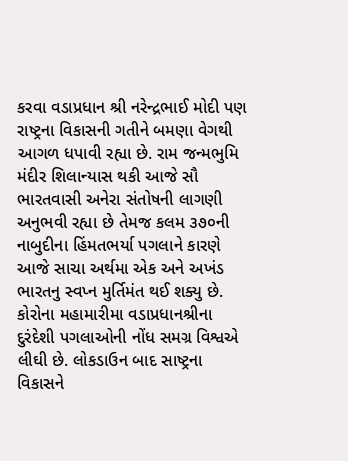કરવા વડાપ્રધાન શ્રી નરેન્દ્રભાઈ મોદી પણ રાષ્ટ્રના વિકાસની ગતીને બમણા વેગથી આગળ ધપાવી રહ્યા છે. રામ જન્મભુમિ મંદીર શિલાન્યાસ થકી આજે સૌ ભારતવાસી અનેરા સંતોષની લાગણી અનુભવી રહ્યા છે તેમજ કલમ ૩૭૦ની નાબુદીના હિંમતભર્યા પગલાને કારણે આજે સાચા અર્થમા એક અને અખંડ ભારતનુ સ્વપ્ન મુર્તિમંત થઈ શક્યુ છે. કોરોના મહામારીમા વડાપ્રધાનશ્રીના દુરંદેશી પગલાઓની નોંધ સમગ્ર વિશ્વએ લીઘી છે. લોકડાઉન બાદ સાષ્ટ્રના વિકાસને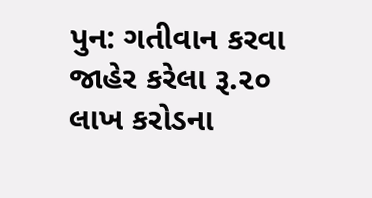પુન: ગતીવાન કરવા જાહેર કરેલા રૂ.૨૦ લાખ કરોડના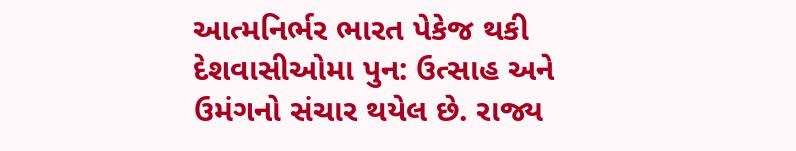આત્મનિર્ભર ભારત પેકેજ થકી દેશવાસીઓમા પુન: ઉત્સાહ અને ઉમંગનો સંચાર થયેલ છે. રાજ્ય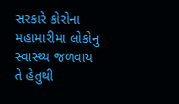સરકારે કોરોના મહામારીમા લોકોનુ સ્વાસ્થ્ય જળવાય તે હેતુથી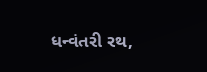ધન્વંતરી રથ,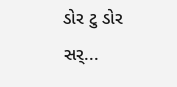ડોર ટુ ડોર સર્...